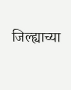जिल्ह्याच्या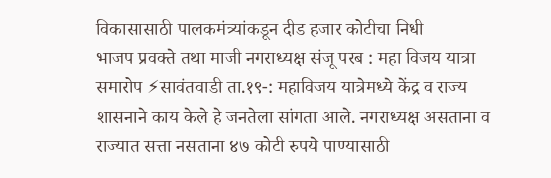विकासासाठी पालकमंत्र्यांकडून दीड हजार कोटीचा निधी
भाजप प्रवक्ते तथा माजी नगराध्यक्ष संजू परब : महा विजय यात्रा समारोप ⚡सावंतवाडी ता.१९-: महाविजय यात्रेमध्ये केंद्र व राज्य शासनाने काय केले हे जनतेला सांगता आले. नगराध्यक्ष असताना व राज्यात सत्ता नसताना ४७ कोटी रुपये पाण्यासाठी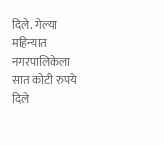दिले. गेल्या महिन्यात नगरपालिकेला सात कोटी रुपये दिले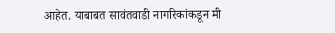आहेत. याबाबत सावंतवाडी नागरिकांकडून मी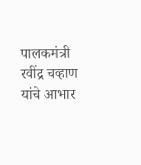पालकमंत्री रवींद्र चव्हाण यांचे आभार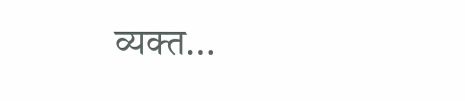व्यक्त…